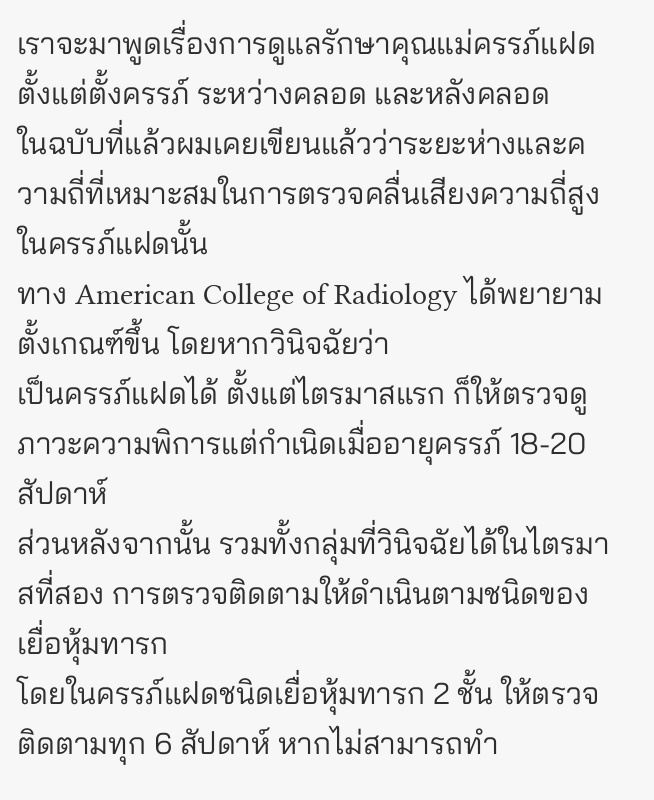เราจะมาพูดเรื่องการดูแลรักษาคุณแม่ครรภ์แฝดตั้งแต่ตั้งครรภ์ ระหว่างคลอด และหลังคลอด
ในฉบับที่แล้วผมเคยเขียนแล้วว่าระยะห่างและความถี่ที่เหมาะสมในการตรวจคลื่นเสียงความถี่สูงในครรภ์แฝดนั้น
ทาง American College of Radiology ได้พยายามตั้งเกณฑ์ขึ้น โดยหากวินิจฉัยว่า
เป็นครรภ์แฝดได้ ตั้งแต่ไตรมาสแรก ก็ให้ตรวจดูภาวะความพิการแต่กำเนิดเมื่ออายุครรภ์ 18-20 สัปดาห์
ส่วนหลังจากนั้น รวมทั้งกลุ่มที่วินิจฉัยได้ในไตรมาสที่สอง การตรวจติดตามให้ดำเนินตามชนิดของเยื่อหุ้มทารก
โดยในครรภ์แฝดชนิดเยื่อหุ้มทารก 2 ชั้น ให้ตรวจติดตามทุก 6 สัปดาห์ หากไม่สามารถทำ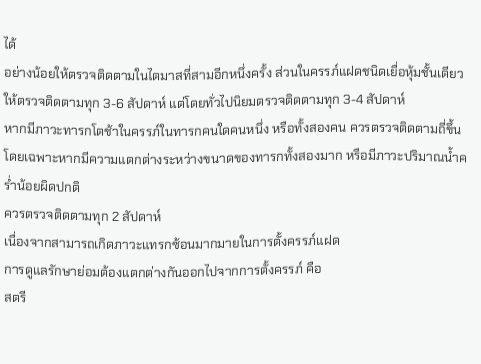ได้
อย่างน้อยให้ตรวจติดตามในไตมาสที่สามอีกหนึ่งครั้ง ส่วนในครรภ์แฝดชนิดเยื่อหุ้มชั้นเดียว
ให้ตรวจติดตามทุก 3-6 สัปดาห์ แต่โดยทั่วไปนิยมตรวจติดตามทุก 3-4 สัปดาห์
หากมีภาวะทารกโตช้าในครรภ์ในทารกคนใดคนหนึ่ง หรือทั้งสองคน ควรตรวจติดตามถี่ขึ้น
โดยเฉพาะหากมีความแตกต่างระหว่างขนาดของทารกทั้งสองมาก หรือมีภาวะปริมาณน้ำคร่ำน้อยผิดปกติ
ควรตรวจติดตามทุก 2 สัปดาห์
เนื่องจากสามารถเกิดภาวะแทรกซ้อนมากมายในการตั้งครรภ์แฝด
การดูแลรักษาย่อมต้องแตกต่างกันออกไปจากการตั้งครรภ์ คือ
สตรี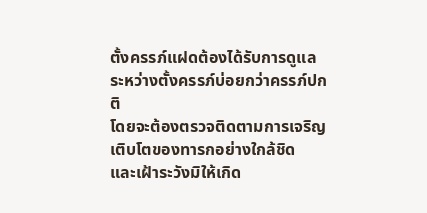ตั้งครรภ์แฝดต้องได้รับการดูแลระหว่างตั้งครรภ์บ่อยกว่าครรภ์ปกติ
โดยจะต้องตรวจติดตามการเจริญเติบโตของทารกอย่างใกล้ชิด
และเฝ้าระวังมิให้เกิด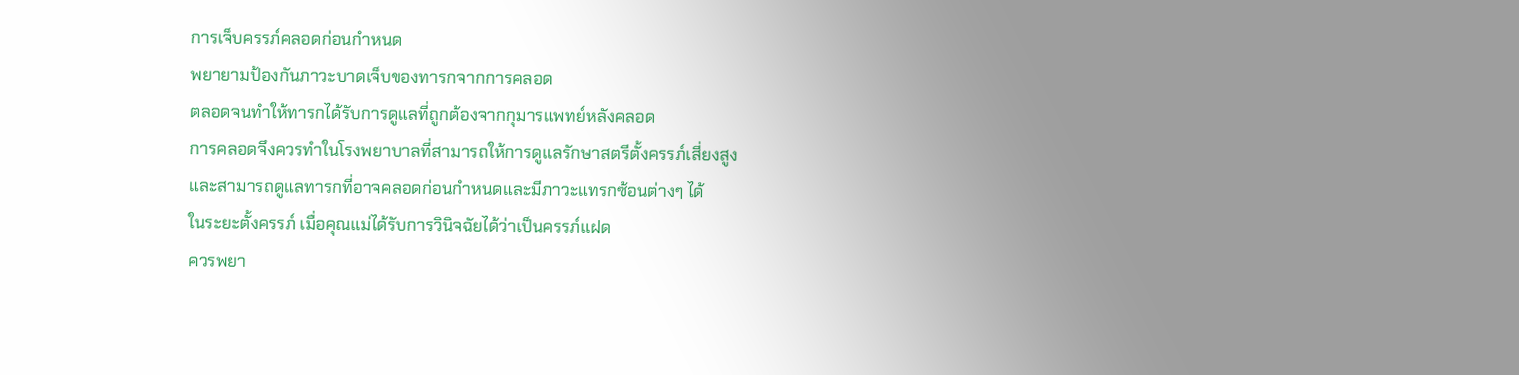การเจ็บครรภ์คลอดก่อนกำหนด
พยายามป้องกันภาวะบาดเจ็บของทารกจากการคลอด
ตลอดจนทำให้ทารกได้รับการดูแลที่ถูกต้องจากกุมารแพทย์หลังคลอด
การคลอดจึงควรทำในโรงพยาบาลที่สามารถให้การดูแลรักษาสตรีตั้งครรภ์เสี่ยงสูง
และสามารถดูแลทารกที่อาจคลอดก่อนกำหนดและมีภาวะแทรกซ้อนต่างๆ ได้
ในระยะตั้งครรภ์ เมื่อคุณแม่ได้รับการวินิจฉัยได้ว่าเป็นครรภ์แฝด
ควรพยา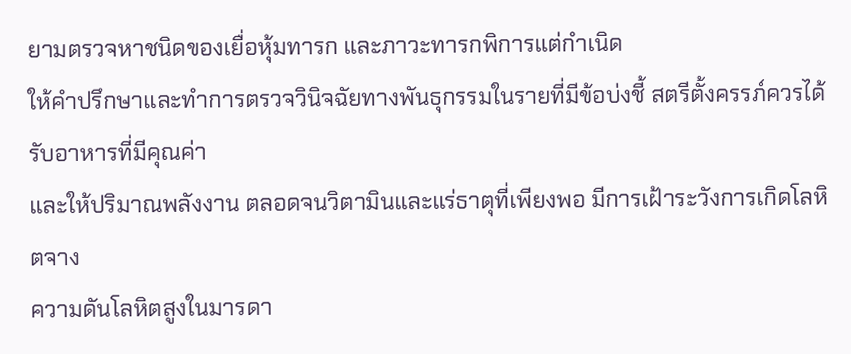ยามตรวจหาชนิดของเยื่อหุ้มทารก และภาวะทารกพิการแต่กำเนิด
ให้คำปรึกษาและทำการตรวจวินิจฉัยทางพันธุกรรมในรายที่มีข้อบ่งชี้ สตรีตั้งครรภ์ควรได้รับอาหารที่มีคุณค่า
และให้ปริมาณพลังงาน ตลอดจนวิตามินและแร่ธาตุที่เพียงพอ มีการเฝ้าระวังการเกิดโลหิตจาง
ความดันโลหิตสูงในมารดา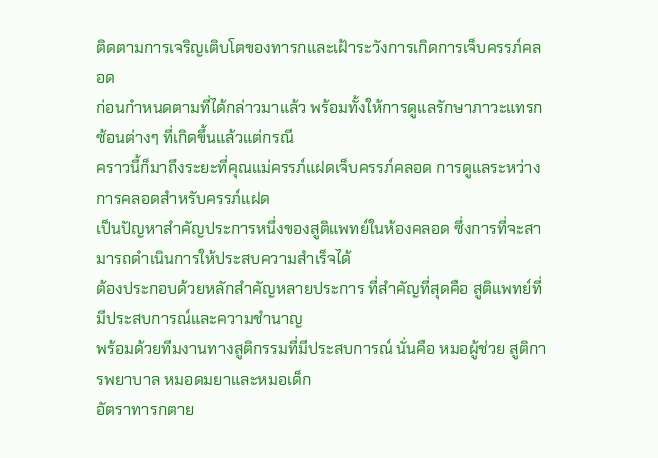ติดตามการเจริญเติบโตของทารกและเฝ้าระวังการเกิดการเจ็บครรภ์คลอด
ก่อนกำหนดตามที่ได้กล่าวมาแล้ว พร้อมทั้งให้การดูแลรักษาภาวะแทรกซ้อนต่างๆ ที่เกิดขึ้นแล้วแต่กรณี
คราวนี้ก็มาถึงระยะที่คุณแม่ครรภ์แฝดเจ็บครรภ์คลอด การดูแลระหว่างการคลอดสำหรับครรภ์แฝด
เป็นปัญหาสำคัญประการหนึ่งของสูติแพทย์ในห้องคลอด ซึ่งการที่จะสามารถดำเนินการให้ประสบความสำเร็จได้
ต้องประกอบด้วยหลักสำคัญหลายประการ ที่สำคัญที่สุดคือ สูติแพทย์ที่มีประสบการณ์และความชำนาญ
พร้อมด้วยทีมงานทางสูติกรรมที่มีประสบการณ์ นั่นคือ หมอผู้ช่วย สูติการพยาบาล หมอดมยาและหมอเด็ก
อัตราทารกตาย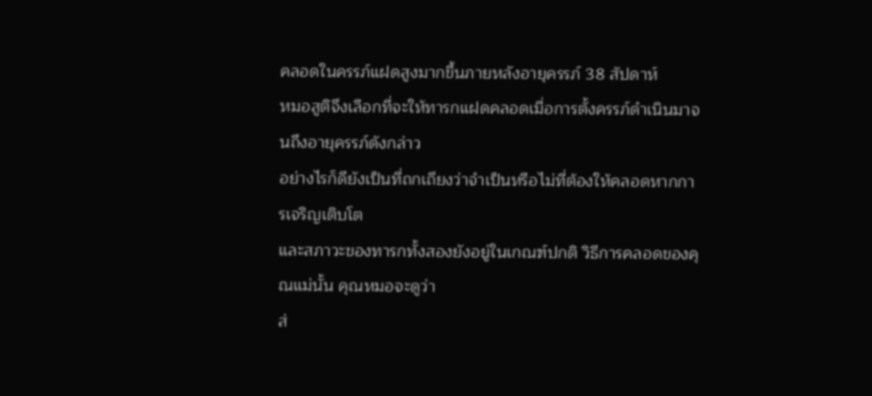คลอดในครรภ์แฝดสูงมากขึ้นภายหลังอายุครรภ์ 38 สัปดาห์
หมอสูติจึงเลือกที่จะให้ทารกแฝดคลอดเมื่อการตั้งครรภ์ดำเนินมาจนถึงอายุครรภ์ดังกล่าว
อย่างไรก็ดียังเป็นที่ถกเถียงว่าจำเป็นหรือไม่ที่ต้องให้คลอดหากการเจริญเติบโต
และสภาวะของทารกทั้งสองยังอยู่ในเกณฑ์ปกติ วิธีการคลอดของคุณแม่นั้น คุณหมอจะดูว่า
ส่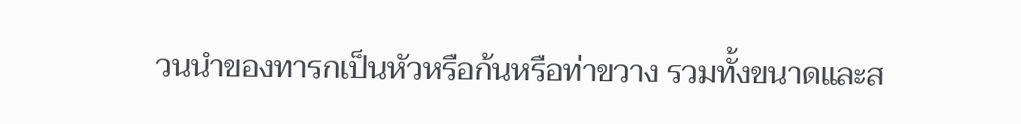วนนำของทารกเป็นหัวหรือก้นหรือท่าขวาง รวมทั้งขนาดและส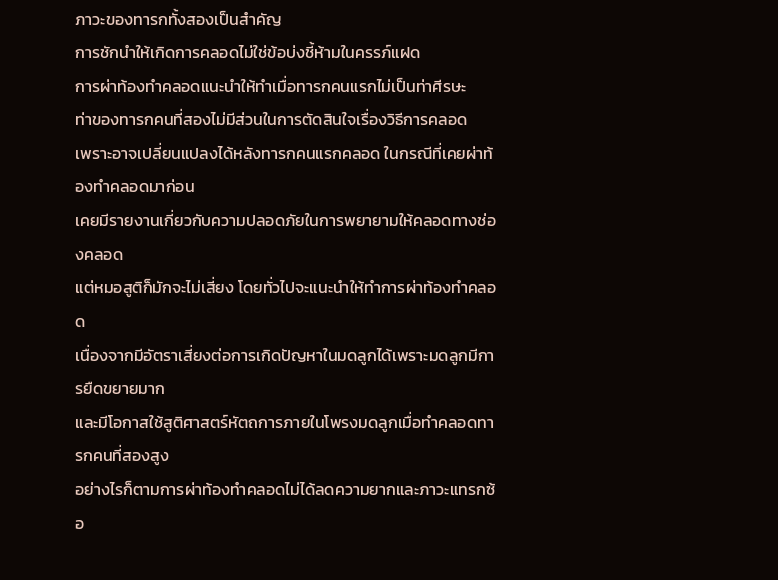ภาวะของทารกทั้งสองเป็นสำคัญ
การชักนำให้เกิดการคลอดไม่ใช่ข้อบ่งชี้ห้ามในครรภ์แฝด
การผ่าท้องทำคลอดแนะนำให้ทำเมื่อทารกคนแรกไม่เป็นท่าศีรษะ
ท่าของทารกคนที่สองไม่มีส่วนในการตัดสินใจเรื่องวิธีการคลอด
เพราะอาจเปลี่ยนแปลงได้หลังทารกคนแรกคลอด ในกรณีที่เคยผ่าท้องทำคลอดมาก่อน
เคยมีรายงานเกี่ยวกับความปลอดภัยในการพยายามให้คลอดทางช่องคลอด
แต่หมอสูติก็มักจะไม่เสี่ยง โดยทั่วไปจะแนะนำให้ทำการผ่าท้องทำคลอด
เนื่องจากมีอัตราเสี่ยงต่อการเกิดปัญหาในมดลูกได้เพราะมดลูกมีการยืดขยายมาก
และมีโอกาสใช้สูติศาสตร์หัตถการภายในโพรงมดลูกเมื่อทำคลอดทารกคนที่สองสูง
อย่างไรก็ตามการผ่าท้องทำคลอดไม่ได้ลดความยากและภาวะแทรกซ้อ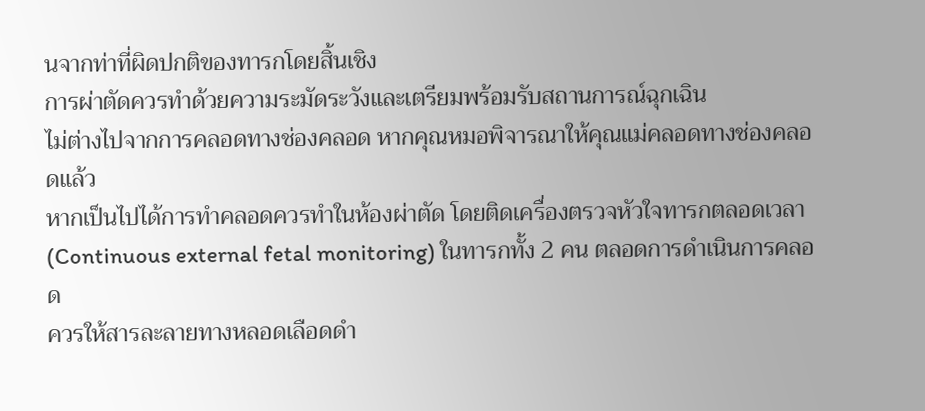นจากท่าที่ผิดปกติของทารกโดยสิ้นเชิง
การผ่าตัดควรทำด้วยความระมัดระวังและเตรียมพร้อมรับสถานการณ์ฉุกเฉิน
ไม่ต่างไปจากการคลอดทางช่องคลอด หากคุณหมอพิจารณาให้คุณแม่คลอดทางช่องคลอดแล้ว
หากเป็นไปได้การทำคลอดควรทำในห้องผ่าตัด โดยติดเครื่องตรวจหัวใจทารกตลอดเวลา
(Continuous external fetal monitoring) ในทารกทั้ง 2 คน ตลอดการดำเนินการคลอด
ควรให้สารละลายทางหลอดเลือดดำ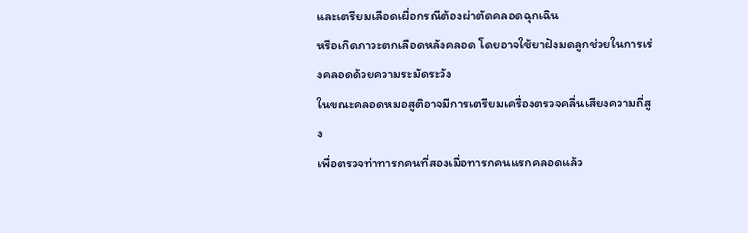และเตรียมเลือดเผื่อกรณีต้องผ่าตัดคลอดฉุกเฉิน
หรือเกิดภาวะตกเลือดหลังคลอด โดยอาจใช้ยาฝังมดลูกช่วยในการเร่งคลอดด้วยความระมัดระวัง
ในขณะคลอดหมอสูติอาจมีการเตรียมเครื่องตรวจคลื่นเสียงความถี่สูง
เพื่อตรวจท่าทารกคนที่สองเมื่อทารกคนแรกคลอดแล้ว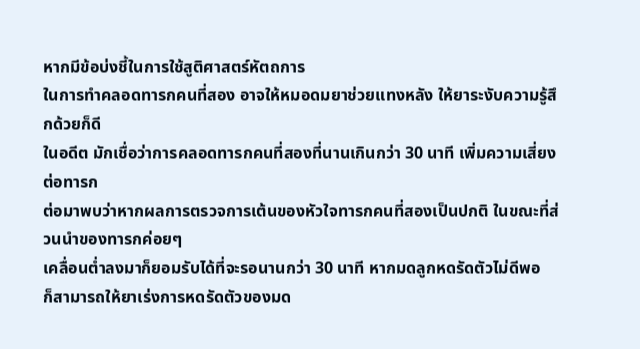หากมีข้อบ่งชี้ในการใช้สูติศาสตร์หัตถการ
ในการทำคลอดทารกคนที่สอง อาจให้หมอดมยาช่วยแทงหลัง ให้ยาระงับความรู้สึกด้วยก็ดี
ในอดีต มักเชื่อว่าการคลอดทารกคนที่สองที่นานเกินกว่า 30 นาที เพิ่มความเสี่ยงต่อทารก
ต่อมาพบว่าหากผลการตรวจการเต้นของหัวใจทารกคนที่สองเป็นปกติ ในขณะที่ส่วนนำของทารกค่อยๆ
เคลื่อนต่ำลงมาก็ยอมรับได้ที่จะรอนานกว่า 30 นาที หากมดลูกหดรัดตัวไม่ดีพอ
ก็สามารถให้ยาเร่งการหดรัดตัวของมด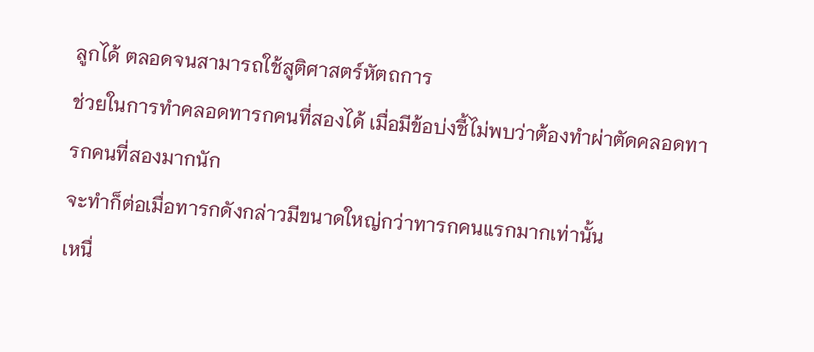ลูกได้ ตลอดจนสามารถใช้สูติศาสตร์หัตถการ
ช่วยในการทำคลอดทารกคนที่สองได้ เมื่อมีข้อบ่งชี้ไม่พบว่าต้องทำผ่าตัดคลอดทารกคนที่สองมากนัก
จะทำก็ต่อเมื่อทารกดังกล่าวมีขนาดใหญ่กว่าทารกคนแรกมากเท่านั้น
เหนื่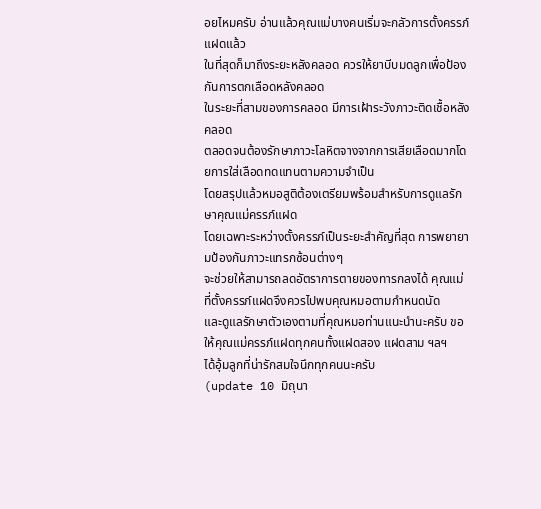อยไหมครับ อ่านแล้วคุณแม่บางคนเริ่มจะกลัวการตั้งครรภ์แฝดแล้ว
ในที่สุดก็มาถึงระยะหลังคลอด ควรให้ยาบีบมดลูกเพื่อป้องกันการตกเลือดหลังคลอด
ในระยะที่สามของการคลอด มีการเฝ้าระวังภาวะติดเชื้อหลังคลอด
ตลอดจนต้องรักษาภาวะโลหิตจางจากการเสียเลือดมากโดยการใส่เลือดทดแทนตามความจำเป็น
โดยสรุปแล้วหมอสูติต้องเตรียมพร้อมสำหรับการดูแลรักษาคุณแม่ครรภ์แฝด
โดยเฉพาะระหว่างตั้งครรภ์เป็นระยะสำคัญที่สุด การพยายามป้องกันภาวะแทรกซ้อนต่างๆ
จะช่วยให้สามารถลดอัตราการตายของทารกลงได้ คุณแม่ที่ตั้งครรภ์แฝดจึงควรไปพบคุณหมอตามกำหนดนัด
และดูแลรักษาตัวเองตามที่คุณหมอท่านแนะนำนะครับ ขอให้คุณแม่ครรภ์แฝดทุกคนทั้งแฝดสอง แฝดสาม ฯลฯ
ได้อุ้มลูกที่น่ารักสมใจนึกทุกคนนะครับ
(update 10 มิถุนา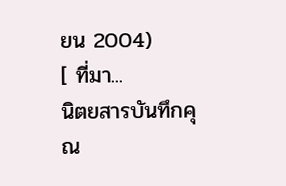ยน 2004)
[ ที่มา...
นิตยสารบันทึกคุณ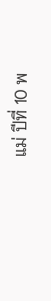แม่ ปีที่ 10 พ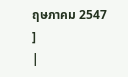ฤษภาคม 2547 ]
|